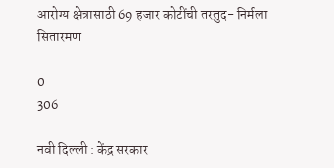आरोग्य क्षेत्रासाठी 69 हजार कोटींची तरतुद- निर्मला सितारमण

0
306

नवी दिल्ली : केंद्र सरकार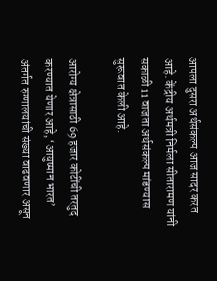आपला दुसरा अर्थसंकल्प आज सादर करत आहे. केंद्रीय अर्थमत्री निर्मला सीतारामण यांनी सकाळी 11 वाजता अर्थसंकल्प मांडण्यास सुरूवात केली आहे.

आरोग्य क्षेत्रासाठी 69 हजार कोटींची तरतुद करण्यात येणार आहे, ‘आयुष्मान भारत’ अंतर्गत रुग्णालयांची संख्या वाढवणार असून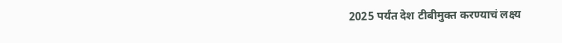2025 पर्यंत देश टीबीमुक्त करण्याचं लक्ष्य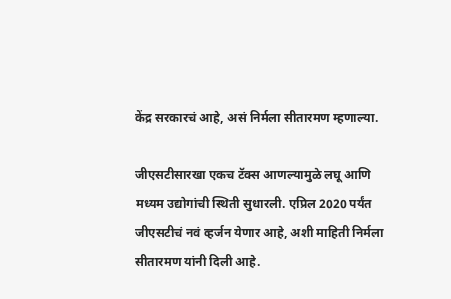केंद्र सरकारचं आहे, असं निर्मला सीतारमण म्हणाल्या.

जीएसटीसारखा एकच टॅक्स आणल्यामुळे लघू आणि मध्यम उद्योगांची स्थिती सुधारली. एप्रिल 2020 पर्यंत जीएसटीचं नवं व्हर्जन येणार आहे, अशी माहिती निर्मला सीतारमण यांनी दिली आहे.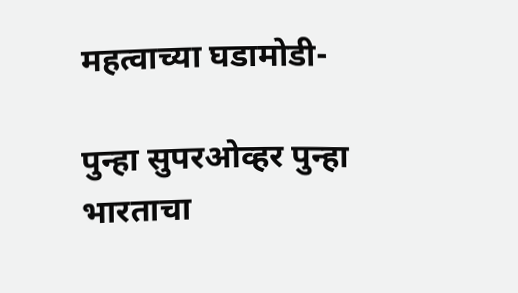महत्वाच्या घडामोडी-

पुन्हा सुपरओव्हर पुन्हा भारताचा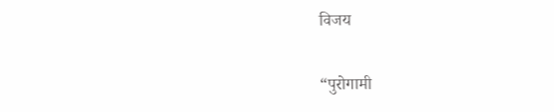विजय

“पुरोगामी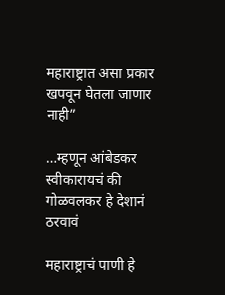महाराष्ट्रात असा प्रकार खपवून घेतला जाणार नाही”

…म्हणून आंबेडकर स्वीकारायचं की गोळवलकर हे देशानं ठरवावं

महाराष्ट्राचं पाणी हे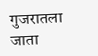गुजरातला जाता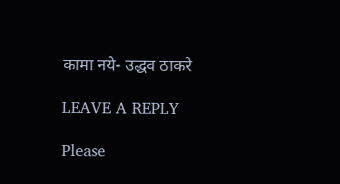कामा नये- उद्धव ठाकरे

LEAVE A REPLY

Please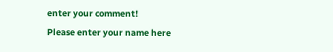enter your comment!
Please enter your name here